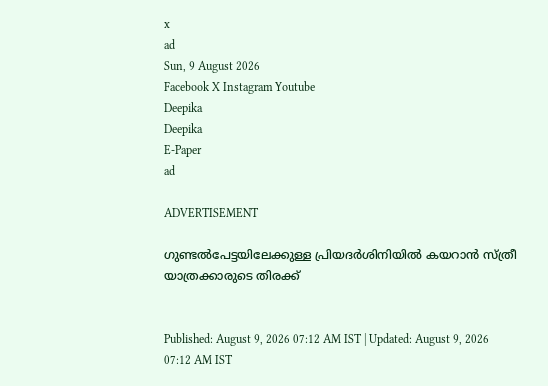x
ad
Sun, 9 August 2026
Facebook X Instagram Youtube
Deepika
Deepika
E-Paper
ad

ADVERTISEMENT

ഗുണ്ടൽപേട്ടയിലേക്കുള്ള പ്രിയദർശിനിയിൽ കയറാൻ സ്ത്രീ യാത്രക്കാരുടെ തിരക്ക്


Published: August 9, 2026 07:12 AM IST | Updated: August 9, 2026 07:12 AM IST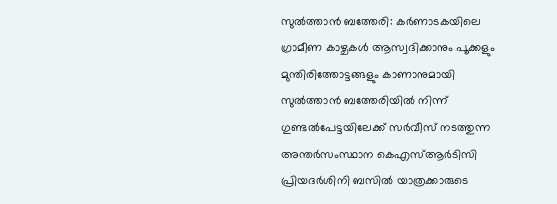സുൽത്താൻ ബത്തേരി: കർണാടകയിലെ ഗ്രാമീണ കാഴ്ചകൾ ആസ്വദിക്കാനും പൂക്കളും മുന്തിരിത്തോട്ടങ്ങളും കാണാനുമായി സുൽത്താൻ ബത്തേരിയിൽ നിന്ന് ഗുണ്ടൽപേട്ടയിലേക്ക് സർവീസ് നടത്തുന്ന അന്തർസംസ്ഥാന കെഎസ്ആർടിസി പ്രിയദർശിനി ബസിൽ യാത്രക്കാരുടെ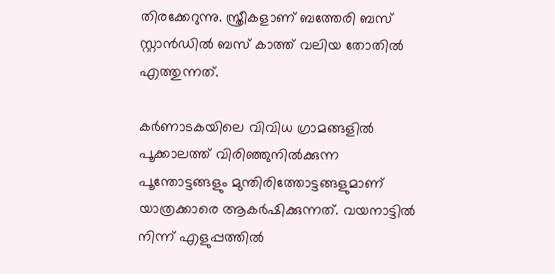തിരക്കേറുന്നു. സ്ത്രീകളാണ് ബത്തേരി ബസ് സ്റ്റാൻഡിൽ ബസ് കാത്ത് വലിയ തോതിൽ എത്തുന്നത്.

കർണാടകയിലെ വിവിധ ഗ്രാമങ്ങളിൽ പൂക്കാലത്ത് വിരിഞ്ഞുനിൽക്കുന്ന പൂന്തോട്ടങ്ങളും മുന്തിരിത്തോട്ടങ്ങളുമാണ് യാത്രക്കാരെ ആകർഷിക്കുന്നത്. വയനാട്ടിൽ നിന്ന് എളുപ്പത്തിൽ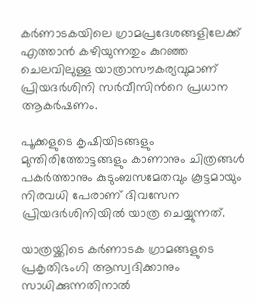കർണാടകയിലെ ഗ്രാമപ്രദേശങ്ങളിലേക്ക് എത്താൻ കഴിയുന്നതും കുറഞ്ഞ ചെലവിലുള്ള യാത്രാസൗകര്യവുമാണ് പ്രിയദർശിനി സർവീസിന്‍റെ പ്രധാന ആകർഷണം.

പൂക്കളുടെ കൃഷിയിടങ്ങളും മുന്തിരിത്തോട്ടങ്ങളും കാണാനും ചിത്രങ്ങൾ പകർത്താനും കുടുംബസമേതവും കൂട്ടമായും നിരവധി പേരാണ് ദിവസേന പ്രിയദർശിനിയിൽ യാത്ര ചെയ്യുന്നത്.

യാത്രയ്ക്കിടെ കർണാടക ഗ്രാമങ്ങളുടെ പ്രകൃതിഭംഗി ആസ്വദിക്കാനും സാധിക്കുന്നതിനാൽ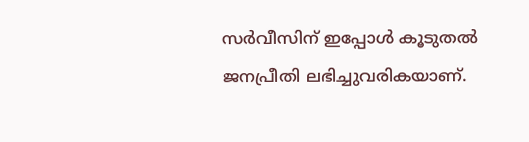സർവീസിന് ഇപ്പോൾ കൂടുതൽ ജനപ്രീതി ലഭിച്ചുവരികയാണ്.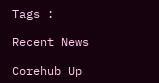Tags :

Recent News

Corehub Up